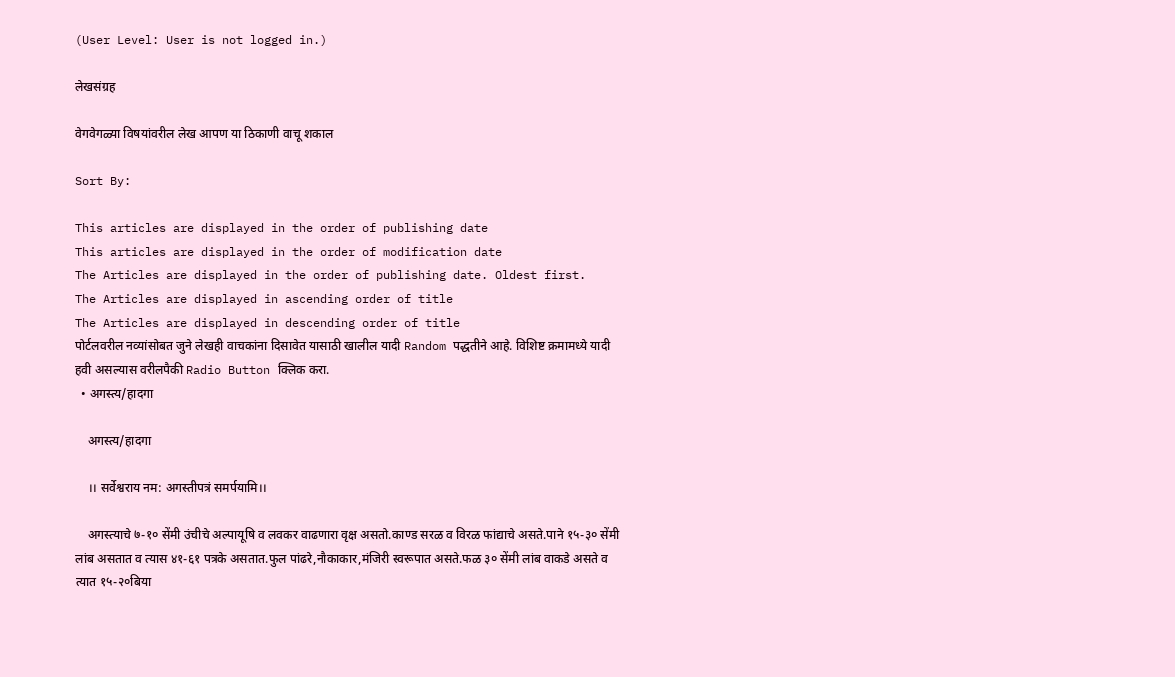(User Level: User is not logged in.)

लेखसंग्रह

वेगवेगळ्या विषयांवरील लेख आपण या ठिकाणी वाचू शकाल

Sort By:

This articles are displayed in the order of publishing date
This articles are displayed in the order of modification date
The Articles are displayed in the order of publishing date. Oldest first.
The Articles are displayed in ascending order of title
The Articles are displayed in descending order of title
पोर्टलवरील नव्यांसोबत जुने लेखही वाचकांना दिसावेत यासाठी खालील यादी Random पद्धतीने आहे. विशिष्ट क्रमामध्ये यादी हवी असल्यास वरीलपैकी Radio Button क्लिक करा.
  • अगस्त्य/हादगा

    अगस्त्य/हादगा

    ।। सर्वेश्वराय नम: अगस्तीपत्रं समर्पयामि।।

    अगस्त्याचे ७-१० सेंमी उंचीचे अल्पायूषि व लवकर वाढणारा वृक्ष असतो.काण्ड सरळ व विरळ फांद्याचे असते.पाने १५-३० सेंमी लांब असतात व त्यास ४१-६१ पत्रके असतात.फुल पांढरे,नौकाकार,मंजिरी स्वरूपात असते.फळ ३० सेंमी लांब वाकडे असते व त्यात १५-२०बिया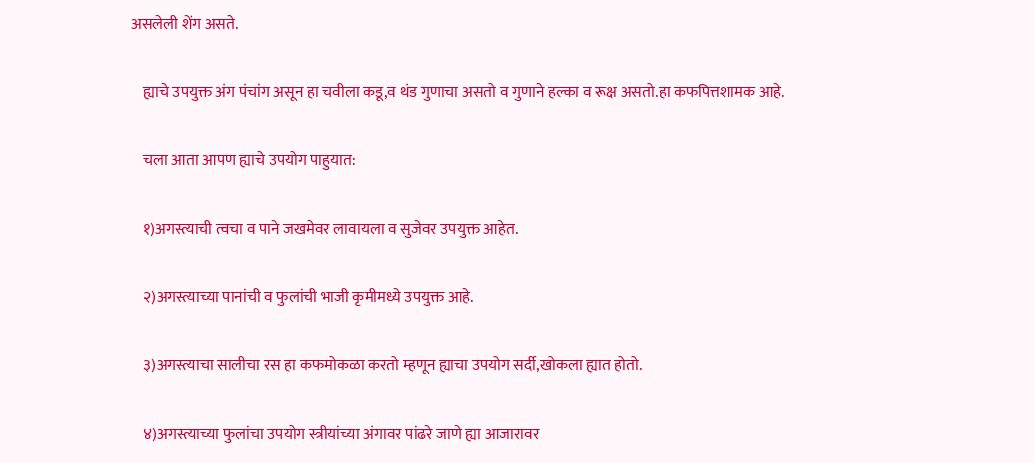असलेली शेंग असते.

    ह्याचे उपयुक्त अंग पंचांग असून हा चवीला कडू,व थंड गुणाचा असतो व गुणाने हल्का व रूक्ष असतो.हा कफपित्तशामक आहे.

    चला आता आपण ह्याचे उपयोग पाहुयात:

    १)अगस्त्याची त्वचा व पाने जखमेवर लावायला व सुजेवर उपयुक्त आहेत.

    २)अगस्त्याच्या पानांची व फुलांची भाजी कृमीमध्ये उपयुक्त आहे.

    ३)अगस्त्याचा सालीचा रस हा कफमोकळा करतो म्हणून ह्याचा उपयोग सर्दी,खोकला ह्यात होतो.

    ४)अगस्त्याच्या फुलांचा उपयोग स्त्रीयांच्या अंगावर पांढरे जाणे ह्या आजारावर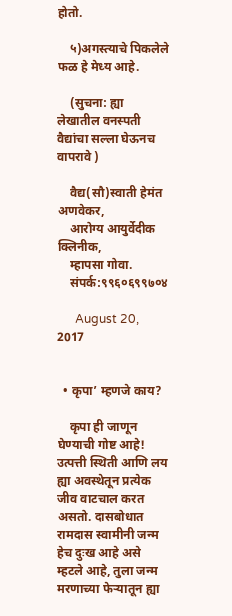होतो.

    ५)अगस्त्याचे पिकलेले फळ हे मेध्य आहे.

    (सुचना: ह्या लेखातील वनस्पती वैद्यांचा सल्ला घेऊनच वापरावे )

    वैद्य(सौ)स्वाती हेमंत अणवेकर,
    आरोग्य आयुर्वेदीक क्लिनीक,
    म्हापसा गोवा.
    संपर्क:९९६०६९९७०४

      August 20, 2017


  • कृपा’ म्हणजे काय?

    कृपा ही जाणून घेण्याची गोष्ट आहे! उत्पत्ती स्थिती आणि लय ह्या अवस्थेतून प्रत्येक जीव वाटचाल करत असतो. दासबोधात रामदास स्वामीनी जन्म हेच दुःख आहे असे म्हटले आहे, तुला जन्म मरणाच्या फेऱ्यातून ह्या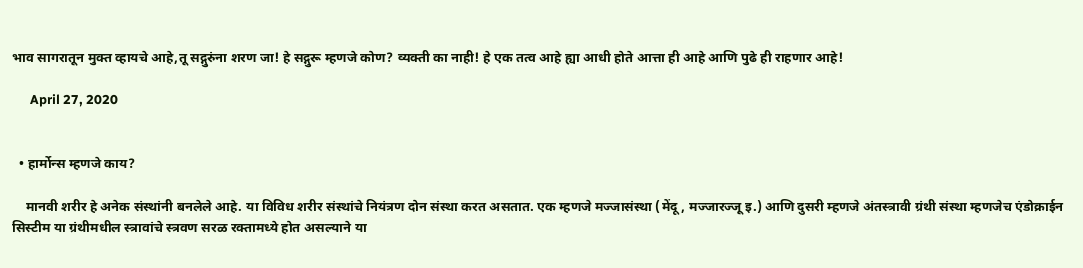भाव सागरातून मुक्त व्हायचे आहे,तू सद्गुरुंना शरण जा! हे सद्गुरू म्हणजे कोण? व्यक्ती का नाही! हे एक तत्व आहे ह्या आधी होते आत्ता ही आहे आणि पुढे ही राहणार आहे!

      April 27, 2020


  • हार्मोन्स म्हणजे काय?

    मानवी शरीर हे अनेक संस्थांनी बनलेले आहे. या विविध शरीर संस्थांचे नियंत्रण दोन संस्था करत असतात. एक म्हणजे मज्जासंस्था (मेंदू, मज्जारज्जू इ.) आणि दुसरी म्हणजे अंतस्त्रावी ग्रंथी संस्था म्हणजेच एंडोक्राईन सिस्टीम या ग्रंथीमधील स्त्रावांचे स्त्रवण सरळ रक्‍तामध्ये होत असल्याने या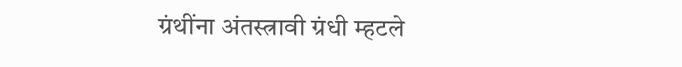ग्रंथींना अंतस्त्रावी ग्रंधी म्हटले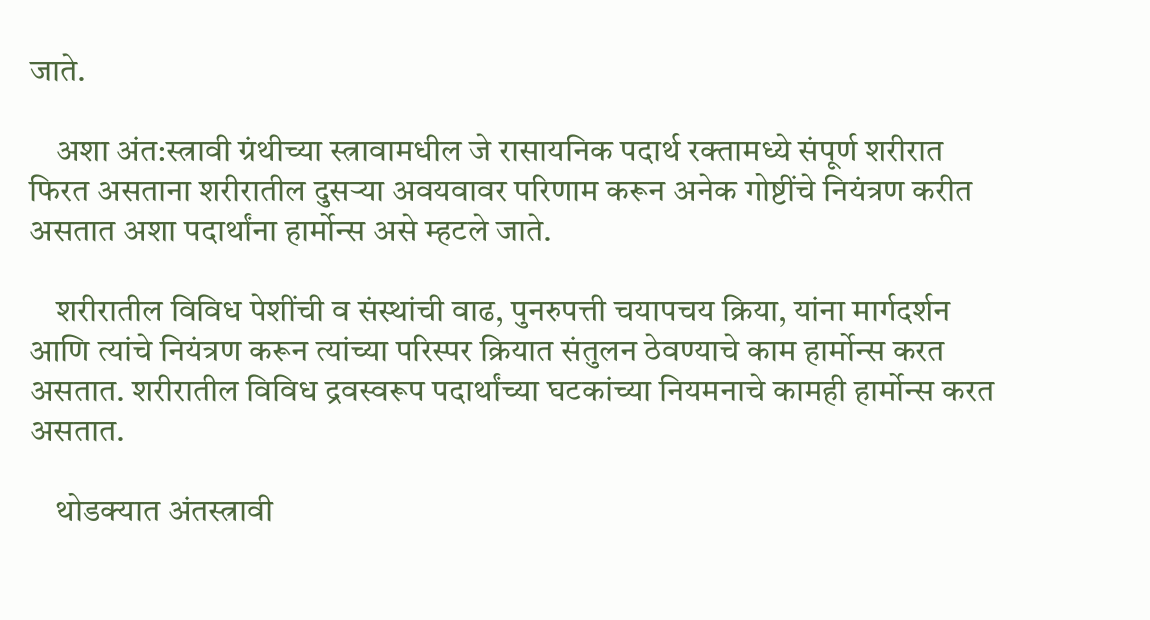जाते.

    अशा अंत:स्त्रावी ग्रंथीच्या स्त्रावामधील जे रासायनिक पदार्थ रक्‍तामध्ये संपूर्ण शरीरात फिरत असताना शरीरातील दुसऱ्या अवयवावर परिणाम करून अनेक गोष्टींचे नियंत्रण करीत असतात अशा पदार्थांना हार्मोन्स असे म्हटले जाते.

    शरीरातील विविध पेशींची व संस्थांची वाढ, पुनरुपत्ती चयापचय क्रिया, यांना मार्गदर्शन आणि त्यांचे नियंत्रण करून त्यांच्या परिस्पर क्रियात संतुलन ठेवण्याचे काम हार्मोन्स करत असतात. शरीरातील विविध द्रवस्वरूप पदार्थांच्या घटकांच्या नियमनाचे कामही हार्मोन्स करत असतात.

    थोडक्‍यात अंतस्त्रावी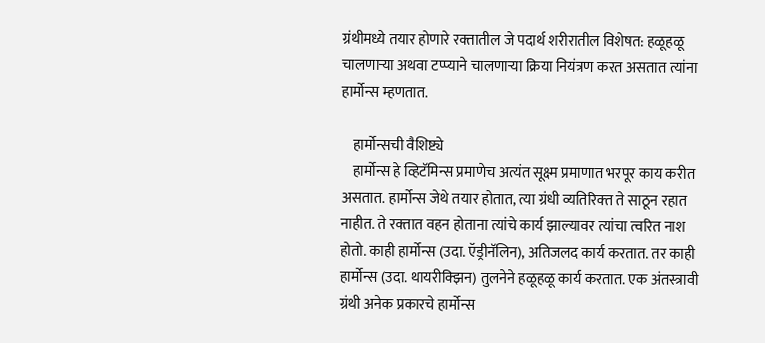ग्रंथीमध्ये तयार होणारे रक्‍तातील जे पदार्थ शरीरातील विशेषत: हळूहळू चालणाऱ्या अथवा टप्प्याने चालणाऱ्या क्रिया नियंत्रण करत असतात त्यांना हार्मोन्स म्हणतात.

    हार्मोन्सची वैशिष्ट्ये
    हार्मोन्स हे व्हिटॅमिन्स प्रमाणेच अत्यंत सूक्ष्म प्रमाणात भरपूर काय करीत असतात. हार्मोन्स जेथे तयार होतात, त्या ग्रंधी व्यतिरिक्‍त ते साठून रहात नाहीत. ते रक्‍तात वहन होताना त्यांचे कार्य झाल्यावर त्यांचा त्वरित नाश होतो. काही हार्मोन्स (उदा. ऍड्रीनॅलिन), अतिजलद कार्य करतात. तर काही हार्मोन्स (उदा. थायरीक्‍झिन) तुलनेने हळूहळू कार्य करतात. एक अंतस्त्रावी ग्रंथी अनेक प्रकारचे हार्मोन्स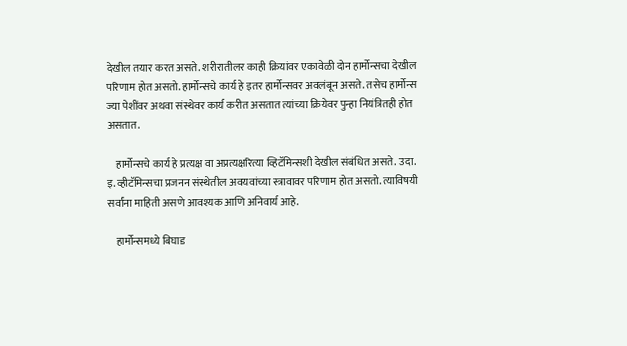देखील तयार करत असते. शरीरातीलर काही क्रियांवर एकावेळी दोन हार्मोन्सचा देखील परिणाम होत असतो. हार्मोन्सचे कार्य हे इतर हार्मोन्सवर अवलंबून असते. तसेच हार्मोन्स ज्या पेशींवर अथवा संस्थेवर कार्य करीत असतात त्यांच्या क्रियेवर पुन्हा नियंत्रितही होत असतात.

    हार्मोन्सचे कार्य हे प्रत्यक्ष वा अप्रत्यक्षरित्या व्हिटॅमिन्सशी देखील संबंधित असते. उदा. इ. व्हीटॅमिन्सचा प्रजनन संस्थेतील अवयवांच्या स्त्रावावर परिणाम होत असतो. त्याविषयी सर्वांना माहिती असणे आवश्‍यक आणि अनिवार्य आहे.

    हार्मोन्समध्ये बिघाड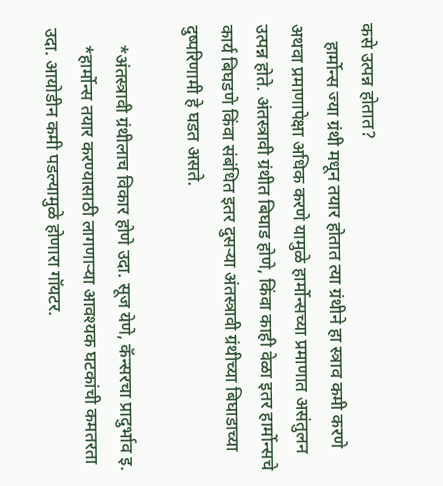कसे उत्पन्न होतात?
    हार्मोन्स ज्या ग्रंथी मधून तयार होतात त्या ग्रंथीने हा स्त्राव कमी करणे अथवा प्रमाणापेक्षा अधिक करणे यामुळे हार्मोन्सच्या प्रमाणात असंतुलन उत्पन्न होते. अंतस्त्रावी ग्रंथीत बिघाड होणे, किंवा काही वेळा इतर हार्मोन्सचे कार्य बिघडणे किंवा संबंधित इतर दुसऱ्या अंतस्त्रावी ग्रंथीच्या बिघाडाच्या दुष्परिणामी हे घडत असते.

    *अंतस्त्रावी ग्रंथीलाच विकार होणे उदा. सूज येणे, कॅन्सरचा प्रादुर्भाव इ.
    *हार्मोन्स तयार करण्यासाठी लागणाऱ्या आवश्‍यक घटकांची कमतरता उदा. आयोडीन कमी पडल्यामुळे होणारा गॉयटर.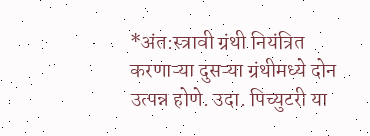*अंत:स्त्रावी ग्रंथी नियंत्रित करणाऱ्या दुसऱ्या ग्रंथीमध्ये दोन उत्पन्न होणे. उदा. पिच्युटरी या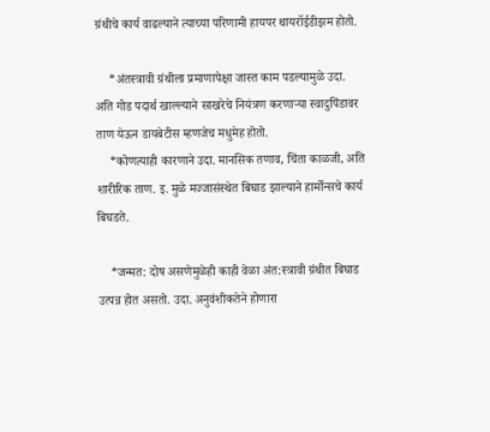ग्रंथीचे कार्य वाढल्याने त्याच्या परिणामी हायपर थायरॉईडीझम होतो.

    *अंतस्त्रावी ग्रंथीला प्रमाणापेक्षा जास्त काम पडल्यामुळे उदा. अति गोड पदार्थ खाल्ल्याने साखरेचे नियंत्रण करणाऱ्या स्वादुपिंडावर ताण येऊन डायबेटीस म्हणजेच मधुमेह होतो.
    *कोणत्याही कारणाने उदा. मानसिक तणाव, चिंता काळजी, अति शारीरिक ताण. इ. मुळे मज्जासंस्थेत बिघाड झाल्याने हार्मोन्सचे कार्य बिघडते.

    *जन्मत: दोष असणेमुळेही काही वेळा अंत:स्त्रावी ग्रंथीत बिघाड उत्पन्न होत असतो. उदा. अनुवंशीकतेने होणारा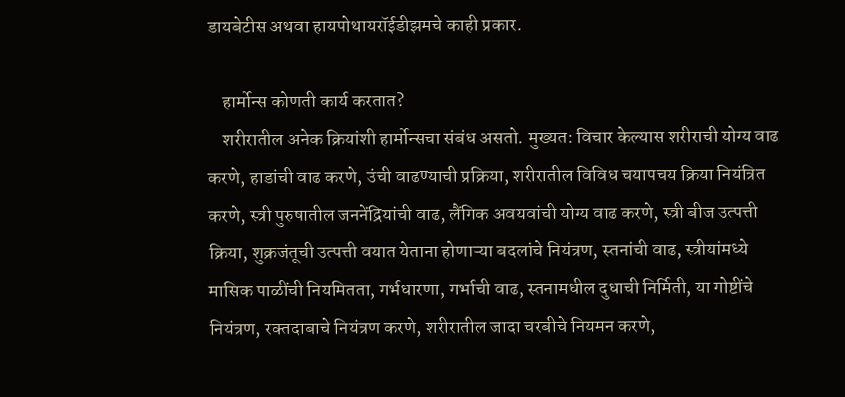डायबेटीस अथवा हायपोथायरॉईडीझमचे काही प्रकार.

    हार्मोन्स कोणती कार्य करतात?
    शरीरातील अनेक क्रियांशी हार्मोन्सचा संबंध असतो. मुख्यत: विचार केल्यास शरीराची योग्य वाढ करणे, हाडांची वाढ करणे, उंची वाढण्याची प्रक्रिया, शरीरातील विविध चयापचय क्रिया नियंत्रित करणे, स्त्री पुरुषातील जननेंद्रियांची वाढ, लैंगिक अवयवांची योग्य वाढ करणे, स्त्री बीज उत्पत्ती क्रिया, शुक्रजंतूची उत्पत्ती वयात येताना होणाऱ्या बदलांचे नियंत्रण, स्तनांची वाढ, स्त्रीयांमध्ये मासिक पाळींची नियमितता, गर्भधारणा, गर्भाची वाढ, स्तनामधील दुधाची निर्मिती, या गोष्टींचे नियंत्रण, रक्‍तदाबाचे नियंत्रण करणे, शरीरातील जादा चरबीचे नियमन करणे,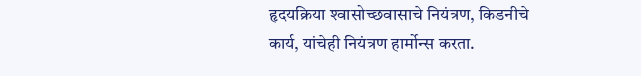हृदयक्रिया श्‍वासोच्छवासाचे नियंत्रण, किडनीचे कार्य, यांचेही नियंत्रण हार्मोन्स करता.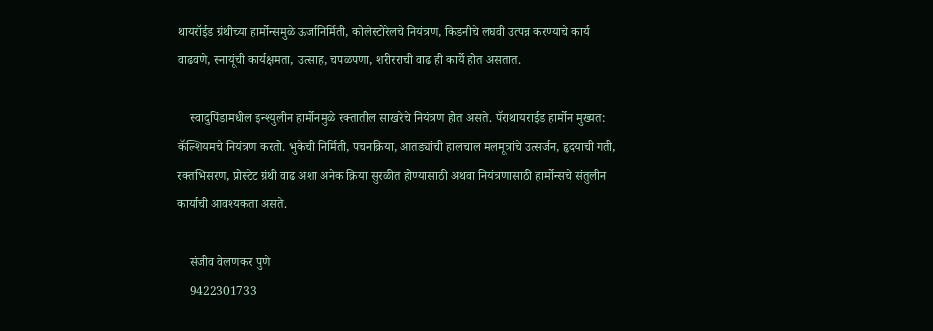थायरॉईड ग्रंथीच्या हार्मोन्समुळे ऊर्जानिर्मिती, कोलेस्टोरेलचे नियंत्रण, किडनीचे लघवी उत्पन्न करण्याचे कार्य वाढवणे, स्नायूंची कार्यक्षमता, उत्साह, चपळपणा, शरीरराची वाढ ही कार्ये होत असतात.

    स्वादुपिंडामधील इन्श्‍युलीन हार्मोनमुळे रक्‍तातील साखरेचे नियंत्रण होत असते. पॅराथायराईड हार्मोन मुख्यत: कॅल्शियमचे नियंत्रण करतो. भुकेची निर्मिती, पचनक्रिया, आतड्यांची हालचाल मलमूत्रांचे उत्सर्जन, हृदयाची गती, रक्‍तभिसरण, प्रोस्टेट ग्रंथी वाढ अशा अनेक क्रिया सुरळीत होण्यासाठी अथवा नियंत्रणासाठी हार्मोन्सचे संतुलीन कार्याची आवश्‍यकता असते.

    संजीव वेलणकर पुणे
    9422301733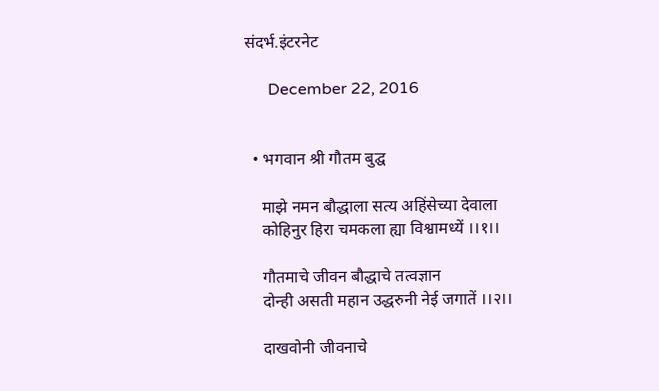संदर्भ.इंटरनेट

      December 22, 2016


  • भगवान श्री गौतम बुद्घ

    माझे नमन बौद्धाला सत्य अहिंसेच्या देवाला
    कोहिनुर हिरा चमकला ह्या विश्वामध्यें ।।१।।

    गौतमाचे जीवन बौद्धाचे तत्वज्ञान
    दोन्ही असती महान उद्धरुनी नेई जगातें ।।२।।

    दाखवोनी जीवनाचे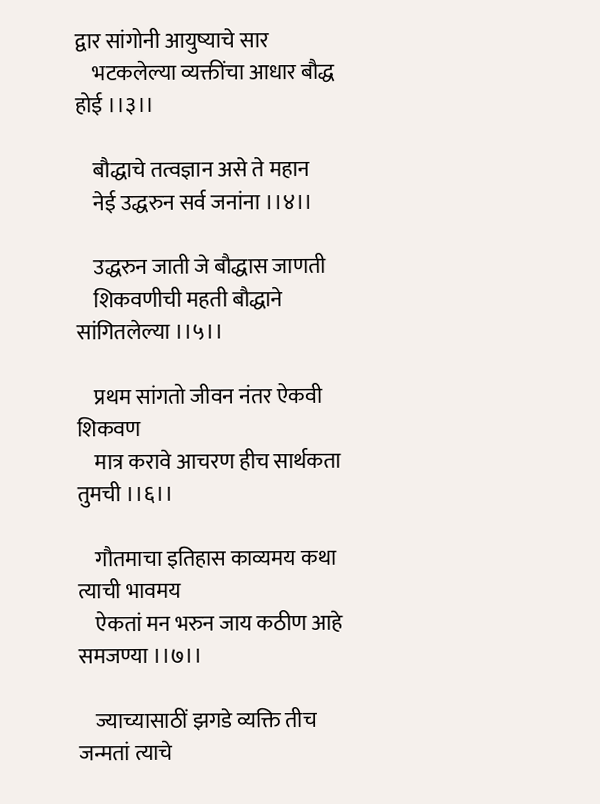द्वार सांगोनी आयुष्याचे सार
    भटकलेल्या व्यक्तींचा आधार बौद्ध होई ।।३।।

    बौद्धाचे तत्वज्ञान असे ते महान
    नेई उद्धरुन सर्व जनांना ।।४।।

    उद्धरुन जाती जे बौद्धास जाणती
    शिकवणीची महती बौद्धाने सांगितलेल्या ।।५।।

    प्रथम सांगतो जीवन नंतर ऐकवी शिकवण
    मात्र करावे आचरण हीच सार्थकता तुमची ।।६।।

    गौतमाचा इतिहास काव्यमय कथा त्याची भावमय
    ऐकतां मन भरुन जाय कठीण आहे समजण्या ।।७।।

    ज्याच्यासाठीं झगडे व्यक्ति तीच जन्मतां त्याचे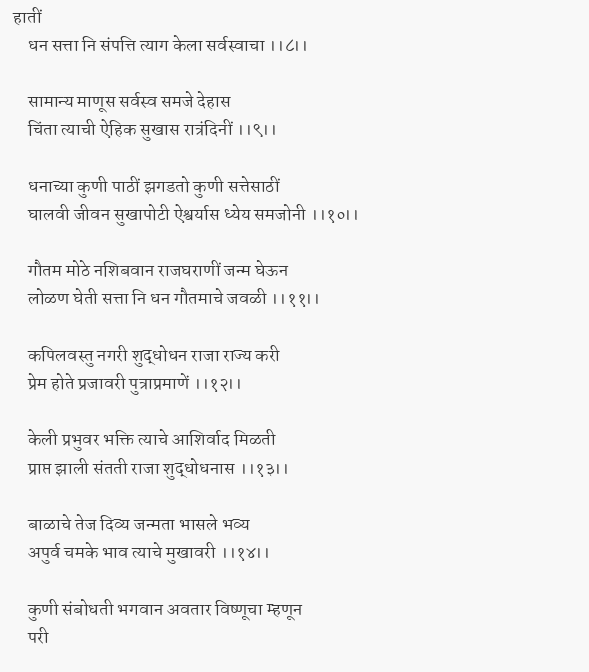हातीं
    धन सत्ता नि संपत्ति त्याग केला सर्वस्वाचा ।।८।।

    सामान्य माणूस सर्वस्व समजे देहास
    चिंता त्याची ऐहिक सुखास रात्रंदिनीं ।।९।।

    धनाच्या कुणी पाठीं झगडतो कुणी सत्तेसाठीं
    घालवी जीवन सुखापोटी ऐश्वर्यास ध्येय समजोनी ।।१०।।

    गौतम मोठे नशिबवान राजघराणीं जन्म घेऊन
    लोळण घेती सत्ता नि धन गौतमाचे जवळी ।।११।।

    कपिलवस्तु नगरी शुद्धोधन राजा राज्य करी
    प्रेम होते प्रजावरी पुत्राप्रमाणें ।।१२।।

    केली प्रभुवर भक्ति त्याचे आशिर्वाद मिळती
    प्राप्त झाली संतती राजा शुद्धोधनास ।।१३।।

    बाळाचे तेज दिव्य जन्मता भासले भव्य
    अपुर्व चमके भाव त्याचे मुखावरी ।।१४।।

    कुणी संबोधती भगवान अवतार विष्णूचा म्हणून
    परी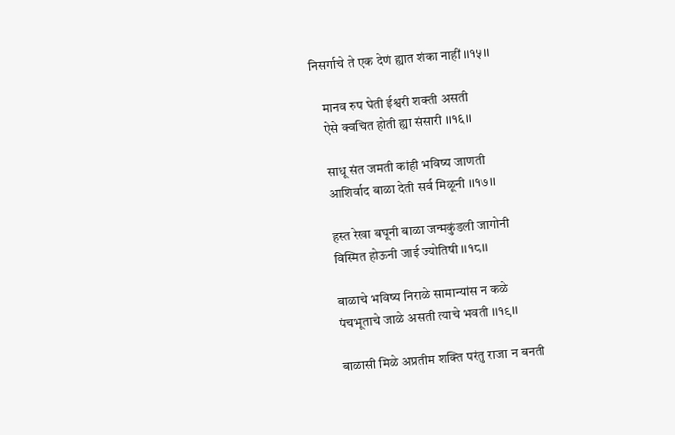निसर्गाचे ते एक देणं ह्यात शंका नाहीं ।।१५।।

    मानव रुप घेती ईश्वरी शक्ती असती
    ऐसे क्वचित होती ह्या संसारी ।।१६।।

    साधू संत जमती कांही भविष्य जाणती
    आशिर्वाद बाळा देती सर्व मिळूनी ।।१७।।

    हस्त रेखा बघूनी बाळा जन्मकुंडली जागोनी
    विस्मित होऊनी जाई ज्योतिषी ।।१८।।

    बाळाचे भविष्य निराळे सामान्यांस न कळे
    पंचभूताचे जाळे असती त्याचे भवती ।।१९।।

    बाळासी मिळे अप्रतीम शक्ति परंतु राजा न बनती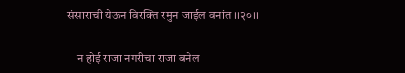संसाराची येऊन विरक्ति रमुन जाईल वनांत ।।२०।।

    न होई राजा नगरीचा राजा बनेल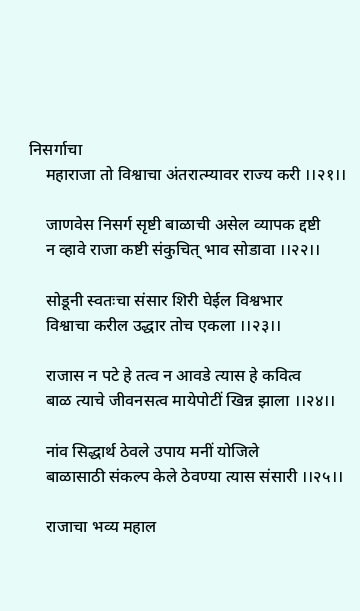निसर्गाचा
    महाराजा तो विश्वाचा अंतरात्म्यावर राज्य करी ।।२१।।

    जाणवेस निसर्ग सृष्टी बाळाची असेल व्यापक द्दष्टी
    न व्हावे राजा कष्टी संकुचित् भाव सोडावा ।।२२।।

    सोडूनी स्वतःचा संसार शिरी घेईल विश्वभार
    विश्वाचा करील उद्धार तोच एकला ।।२३।।

    राजास न पटे हे तत्व न आवडे त्यास हे कवित्व
    बाळ त्याचे जीवनसत्व मायेपोटीं खिन्न झाला ।।२४।।

    नांव सिद्धार्थ ठेवले उपाय मनीं योजिले
    बाळासाठी संकल्प केले ठेवण्या त्यास संसारी ।।२५।।

    राजाचा भव्य महाल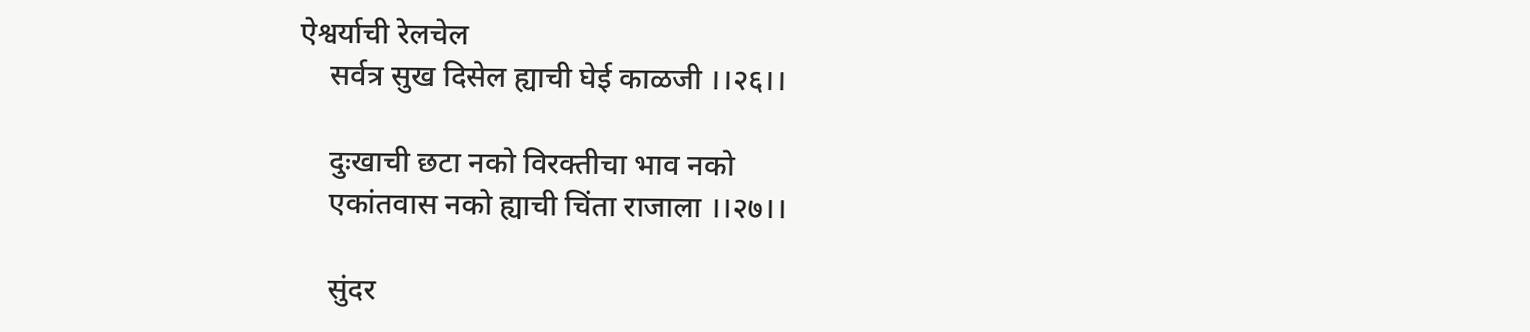ऐश्वर्याची रेलचेल
    सर्वत्र सुख दिसेल ह्याची घेई काळजी ।।२६।।

    दुःखाची छटा नको विरक्तीचा भाव नको
    एकांतवास नको ह्याची चिंता राजाला ।।२७।।

    सुंदर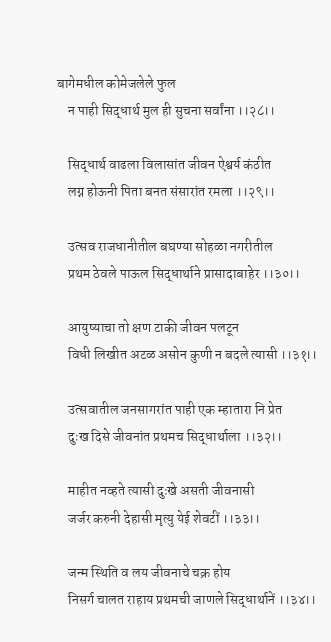बागेमधील कोमेजलेले फुल
    न पाही सिद्धार्थ मुल ही सुचना सर्वांना ।।२८।।

    सिद्धार्थ वाढला विलासांत जीवन ऐश्वर्य कंठीत
    लग्न होऊनी पिता बनत संसारांत रमला ।।२९।।

    उत्सव राजधानीतील बघण्या सोहळा नगरीतील
    प्रथम ठेवले पाऊल सिद्धार्थाने प्रासादाबाहेर ।।३०।।

    आयुष्याचा तो क्षण टाकी जीवन पलटून
    विधी लिखीत अटळ असोन कुणी न बदले त्यासी ।।३१।।

    उत्सवातील जनसागरांत पाही एक म्हातारा नि प्रेत
    दुःख दिसे जीवनांत प्रथमच सिद्धार्थाला ।।३२।।

    माहीत नव्हते त्यासी दुःखे असती जीवनासी
    जर्जर करुनी देहासी मृत्यु येई शेवटीं ।।३३।।

    जन्म स्थिति व लय जीवनाचे चक्र होय
    निसर्ग चालत राहाय प्रथमची जाणले सिद्धार्थानें ।।३४।।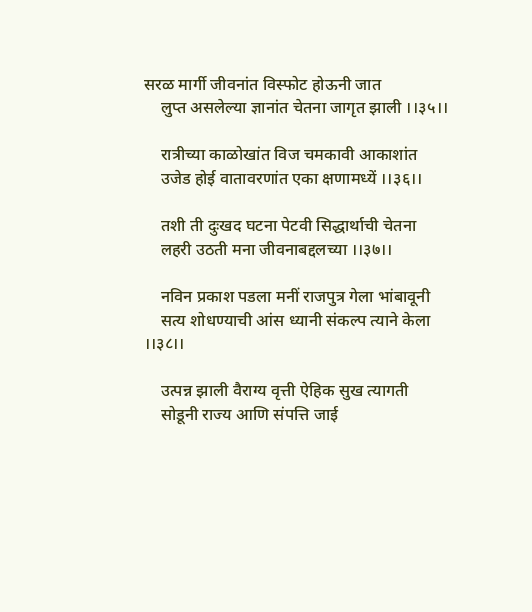सरळ मार्गी जीवनांत विस्फोट होऊनी जात
    लुप्त असलेल्या ज्ञानांत चेतना जागृत झाली ।।३५।।

    रात्रीच्या काळोखांत विज चमकावी आकाशांत
    उजेड होई वातावरणांत एका क्षणामध्यें ।।३६।।

    तशी ती दुःखद घटना पेटवी सिद्धार्थाची चेतना
    लहरी उठती मना जीवनाबद्दलच्या ।।३७।।

    नविन प्रकाश पडला मनीं राजपुत्र गेला भांबावूनी
    सत्य शोधण्याची आंस ध्यानी संकल्प त्याने केला ।।३८।।

    उत्पन्न झाली वैराग्य वृत्ती ऐहिक सुख त्यागती
    सोडूनी राज्य आणि संपत्ति जाई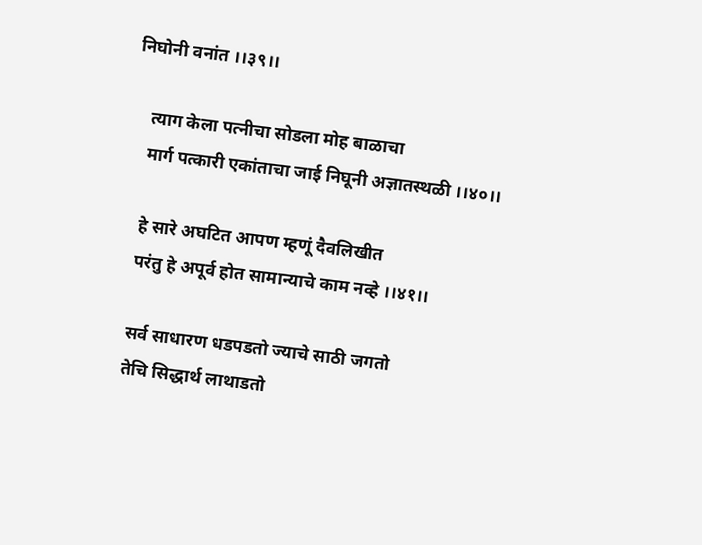निघोनी वनांत ।।३९।।

    त्याग केला पत्नीचा सोडला मोह बाळाचा
    मार्ग पत्कारी एकांताचा जाई निघूनी अज्ञातस्थळी ।।४०।।

    हे सारे अघटित आपण म्हणूं दैवलिखीत
    परंतु हे अपूर्व होत सामान्याचे काम नव्हे ।।४१।।

    सर्व साधारण धडपडतो ज्याचे साठी जगतो
    तेचि सिद्धार्थ लाथाडतो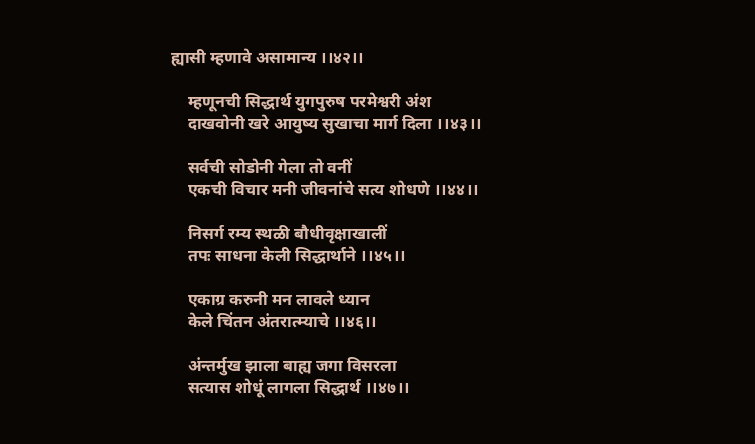ह्यासी म्हणावे असामान्य ।।४२।।

    म्हणूनची सिद्धार्थ युगपुरुष परमेश्वरी अंश
    दाखवोनी खरे आयुष्य सुखाचा मार्ग दिला ।।४३।।

    सर्वची सोडोनी गेला तो वनीं
    एकची विचार मनी जीवनांचे सत्य शोधणे ।।४४।।

    निसर्ग रम्य स्थळी बौधीवृक्षाखालीं
    तपः साधना केली सिद्धार्थाने ।।४५।।

    एकाग्र करुनी मन लावले ध्यान
    केले चिंतन अंतरात्म्याचे ।।४६।।

    अंन्तर्मुख झाला बाह्य जगा विसरला
    सत्यास शोधूं लागला सिद्धार्थ ।।४७।।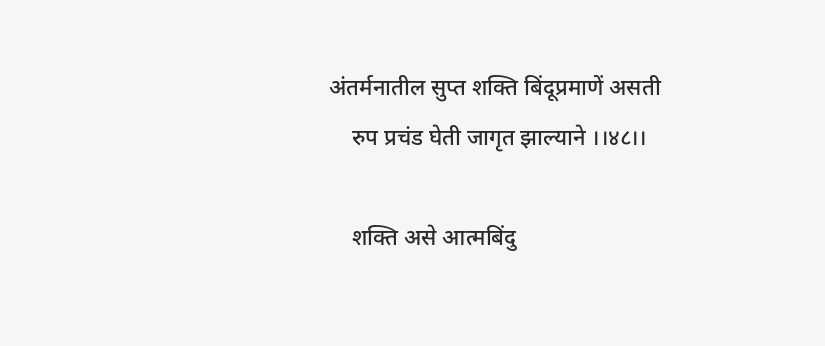अंतर्मनातील सुप्त शक्ति बिंदूप्रमाणें असती
    रुप प्रचंड घेती जागृत झाल्याने ।।४८।।

    शक्ति असे आत्मबिंदु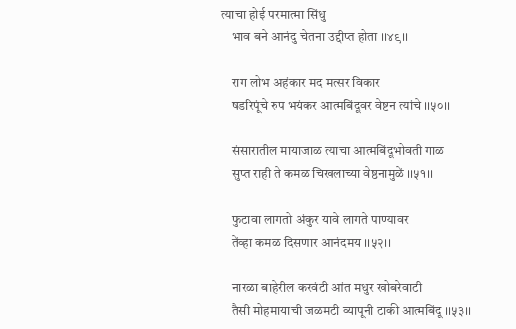त्याचा होई परमात्मा सिंधु
    भाव बने आनंदु चेतना उद्दीप्त होता ।।४९।।

    राग लोभ अहंकार मद मत्सर विकार
    षडरिपूंचे रुप भयंकर आत्मबिंदूवर वेष्टन त्यांचे ।।५०।।

    संसारातील मायाजाळ त्याचा आत्मबिंदूभोवती गाळ
    सुप्त राही ते कमळ चिखलाच्या वेष्ठनामुळें ।।५१।।

    फुटावा लागतो अंकुर यावे लागते पाण्यावर
    तेंव्हा कमळ दिसणार आनंदमय ।।५२।।

    नारळा बाहेरील करवंटी आंत मधुर खोबरेवाटी
    तैसी मोहमायाची जळमटी व्यापूनी टाकी आत्मबिंदू ।।५३।।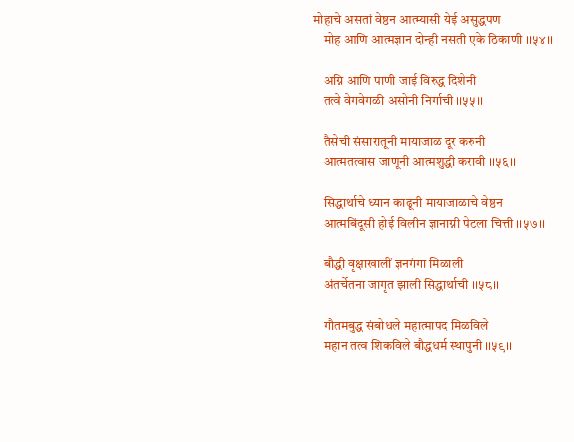मोहाचे असतां वेष्ठन आत्म्यासी येई असुद्धपण
    मोह आणि आत्मज्ञान दोन्ही नसती एके ठिकाणी ।।५४।।

    अग्नि आणि पाणी जाई विरुद्ध दिशेनी
    तत्वे वेगवेगळी असोनी निर्गाची ।।५५।।

    तैसेची संसारातूनी मायाजाळ दूर करुनी
    आत्मतत्वास जाणूनी आत्मशुद्धी करावी ।।५६।।

    सिद्धार्थाचे ध्यान काढूनी मायाजाळाचे वेष्ठन
    आत्मबिंदूसी होई विलीन ज्ञानाग्नी पेटला चित्ती ।।५७।।

    बौद्धी वृक्षाखालीं ज्ञनगंगा मिळाली
    अंतर्चेतना जागृत झाली सिद्धार्थाची ।।५८।।

    गौतमबुद्ध संबोधले महात्मापद मिळविले
    महान तत्व शिकविले बौद्धधर्म स्थापुनी ।।५९।।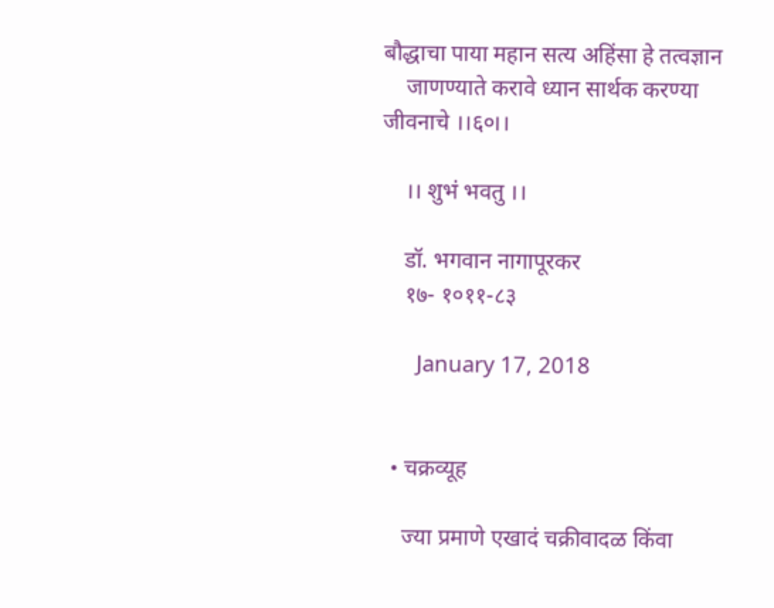बौद्धाचा पाया महान सत्य अहिंसा हे तत्वज्ञान
    जाणण्याते करावे ध्यान सार्थक करण्या जीवनाचे ।।६०।।

    ।। शुभं भवतु ।।

    डॉ. भगवान नागापूरकर
    १७- १०११-८३

      January 17, 2018


  • चक्रव्यूह

    ज्या प्रमाणे एखादं चक्रीवादळ किंवा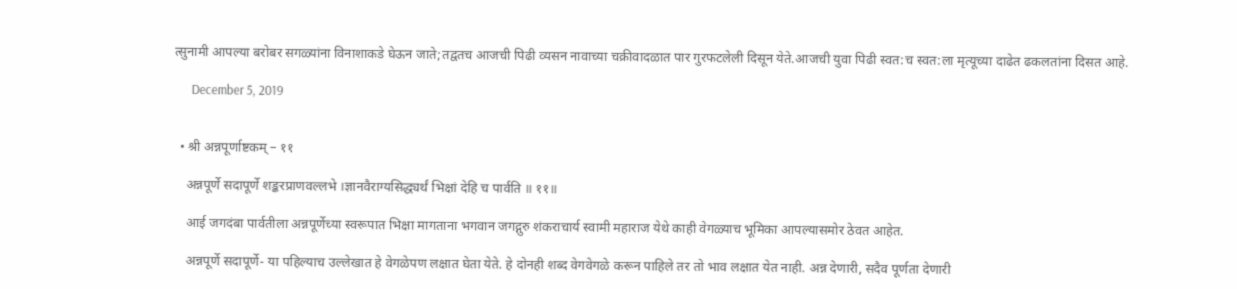त्सुनामी आपल्या बरोबर सगळ्यांना विनाशाकडे घेऊन जाते;तद्वतच आजची पिढी व्यसन नावाच्या चक्रीवादळात पार गुरफटलेली दिसून येते.आजची युवा पिढी स्वत:च स्वत:ला मृत्यूच्या दाढेत ढकलतांना दिसत आहे.

      December 5, 2019


  • श्री अन्नपूर्णाष्टकम् – ११

    अन्नपूर्णे सदापूर्णे शङ्करप्राणवल्लभे ।ज्ञानवैराग्यसिद्ध्यर्थं भिक्षां देहि च पार्वति ॥ ११॥

    आई जगदंबा पार्वतीला अन्नपूर्णेच्या स्वरूपात भिक्षा मागताना भगवान जगद्गुरु शंकराचार्य स्वामी महाराज येथे काही वेगळ्याच भूमिका आपल्यासमोर ठेवत आहेत.

    अन्नपूर्णे सदापूर्णे- या पहिल्याच उल्लेखात हे वेगळेपण लक्षात घेता येते. हे दोनही शब्द वेगवेगळे करून पाहिले तर तो भाव लक्षात येत नाही. अन्न देणारी, सदैव पूर्णता देणारी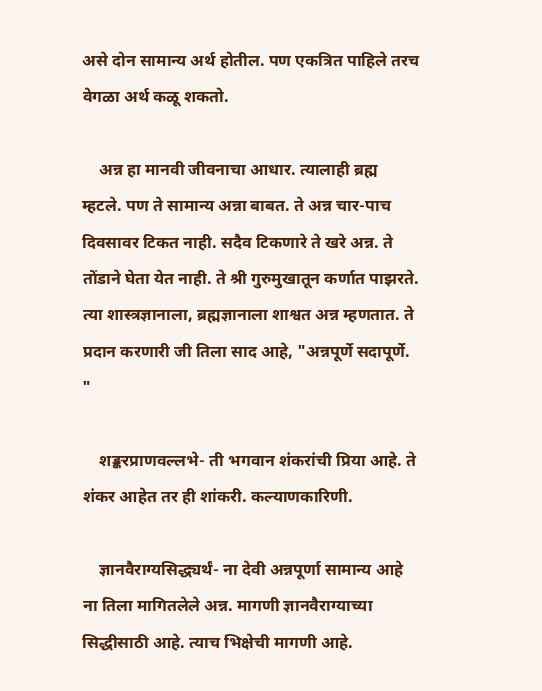असे दोन सामान्य अर्थ होतील. पण एकत्रित पाहिले तरच वेगळा अर्थ कळू शकतो.

    अन्न हा मानवी जीवनाचा आधार. त्यालाही ब्रह्म म्हटले. पण ते सामान्य अन्ना बाबत. ते अन्न चार-पाच दिवसावर टिकत नाही. सदैव टिकणारे ते खरे अन्न. ते तोंडाने घेता येत नाही. ते श्री गुरुमुखातून कर्णात पाझरते. त्या शास्त्रज्ञानाला, ब्रह्मज्ञानाला शाश्वत अन्न म्हणतात. ते प्रदान करणारी जी तिला साद आहे, "अन्नपूर्णे सदापूर्णे. "

    शङ्करप्राणवल्लभे- ती भगवान शंकरांची प्रिया आहे. ते शंकर आहेत तर ही शांकरी. कल्याणकारिणी.

    ज्ञानवैराग्यसिद्ध्यर्थं- ना देवी अन्नपूर्णा सामान्य आहे ना तिला मागितलेले अन्न. मागणी ज्ञानवैराग्याच्या सिद्धीसाठी आहे. त्याच भिक्षेची मागणी आहे.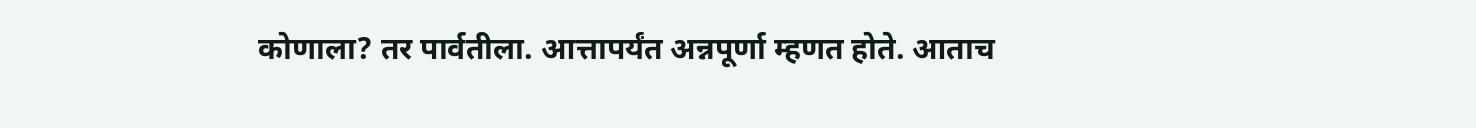कोणाला? तर पार्वतीला. आत्तापर्यंत अन्नपूर्णा म्हणत होते. आताच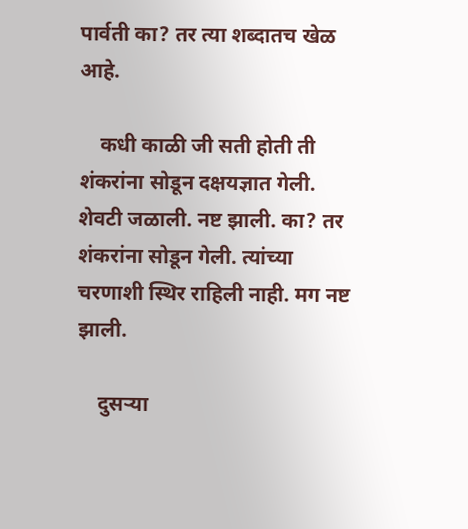पार्वती का? तर त्या शब्दातच खेळ आहे.

    कधी काळी जी सती होती ती शंकरांना सोडून दक्षयज्ञात गेली. शेवटी जळाली. नष्ट झाली. का? तर शंकरांना सोडून गेली. त्यांच्या चरणाशी स्थिर राहिली नाही. मग नष्ट झाली.

    दुसऱ्या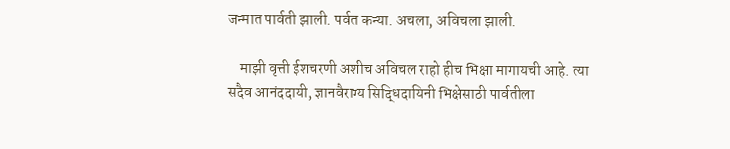जन्मात पार्वती झाली. पर्वत कन्या. अचला, अविचला झाली.

    माझी वृत्ती ईशचरणी अशीच अविचल राहो हीच भिक्षा मागायची आहे. त्या सदैव आनंददायी, ज्ञानवैराग्य सिद्धिदायिनी भिक्षेसाठी पार्वतीला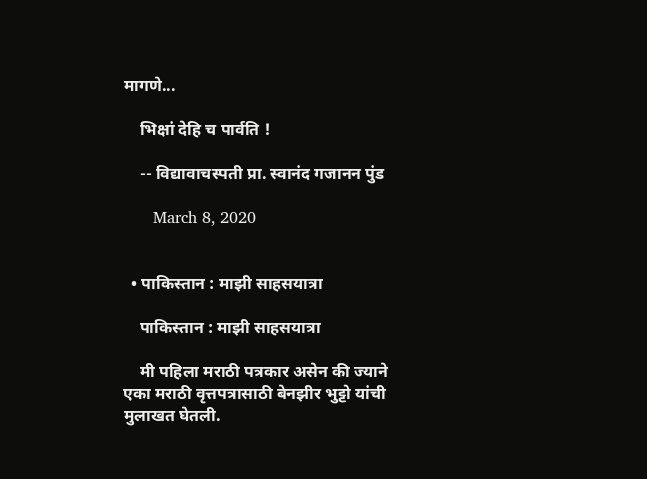मागणे...

    भिक्षां देहि च पार्वति !

    -- विद्यावाचस्पती प्रा. स्वानंद गजानन पुंड

      March 8, 2020


  • पाकिस्तान : माझी साहसयात्रा

    पाकिस्तान : माझी साहसयात्रा

    मी पहिला मराठी पत्रकार असेन की ज्याने एका मराठी वृत्तपत्रासाठी बेनझीर भुट्टो यांची मुलाखत घेतली.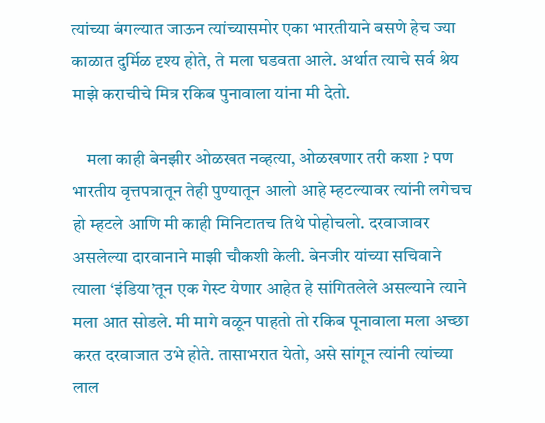त्यांच्या बंगल्यात जाऊन त्यांच्यासमोर एका भारतीयाने बसणे हेच ज्या काळात दुर्मिळ दृश्य होते, ते मला घडवता आले. अर्थात त्याचे सर्व श्रेय माझे कराचीचे मित्र रकिब पुनावाला यांना मी देतो.

    मला काही बेनझीर ओळखत नव्हत्या, ओळखणार तरी कशा ? पण भारतीय वृत्तपत्रातून तेही पुण्यातून आलो आहे म्हटल्यावर त्यांनी लगेचच हो म्हटले आणि मी काही मिनिटातच तिथे पोहोचलो. दरवाजावर असलेल्या दारवानाने माझी चौकशी केली. बेनजीर यांच्या सचिवाने त्याला ‘इंडिया’तून एक गेस्ट येणार आहेत हे सांगितलेले असल्याने त्याने मला आत सोडले. मी मागे वळून पाहतो तो रकिब पूनावाला मला अच्छा करत दरवाजात उभे होते. तासाभरात येतो, असे सांगून त्यांनी त्यांच्या लाल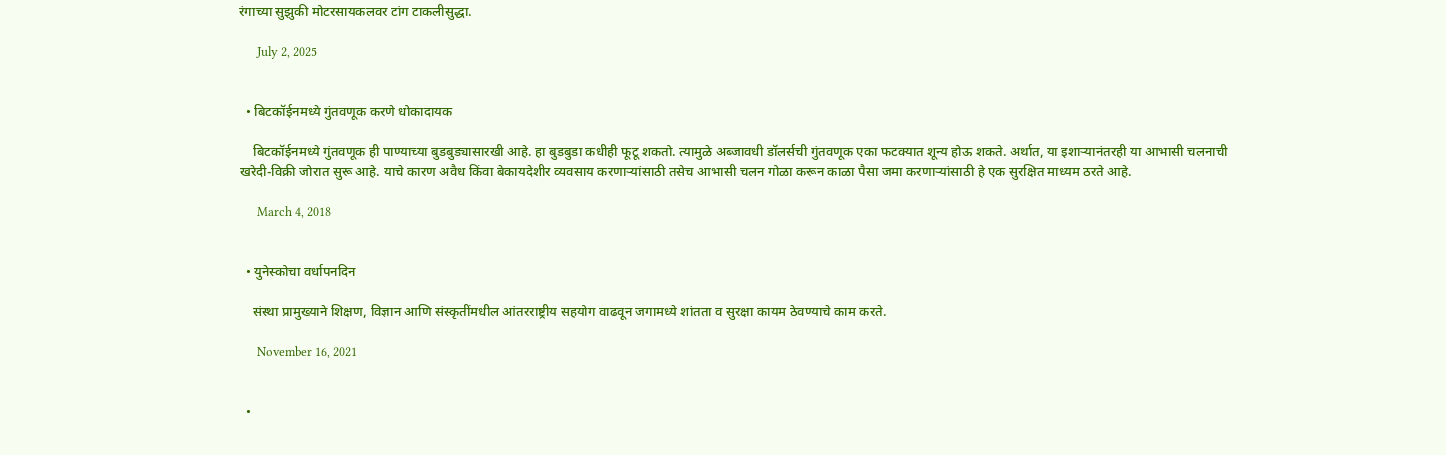रंगाच्या सुझुकी मोटरसायकलवर टांग टाकलीसुद्धा.

      July 2, 2025


  • बिटकॉईनमध्ये गुंतवणूक करणे धोकादायक

    बिटकॉईनमध्ये गुंतवणूक ही पाण्याच्या बुडबुड्यासारखी आहे. हा बुडबुडा कधीही फूटू शकतो. त्यामुळे अब्जावधी डॉलर्सची गुंतवणूक एका फटक्यात शून्य होऊ शकते. अर्थात, या इशार्‍यानंतरही या आभासी चलनाची खरेदी-विक्री जोरात सुरू आहे. याचे कारण अवैध किंवा बेकायदेशीर व्यवसाय करणार्‍यांसाठी तसेच आभासी चलन गोळा करून काळा पैसा जमा करणार्‍यांसाठी हे एक सुरक्षित माध्यम ठरते आहे.

      March 4, 2018


  • युनेस्कोचा वर्धापनदिन

    संस्था प्रामुख्याने शिक्षण, विज्ञान आणि संस्कृतींमधील आंतरराष्ट्रीय सहयोग वाढवून जगामध्ये शांतता व सुरक्षा कायम ठेवण्याचे काम करते.

      November 16, 2021


  •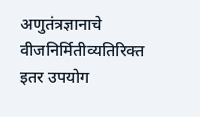अणुतंत्रज्ञानाचे वीजनिर्मितीव्यतिरिक्त इतर उपयोग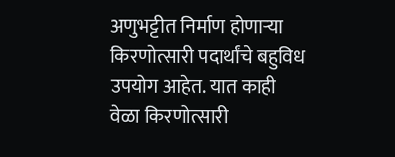अणुभट्टीत निर्माण होणाऱ्या किरणोत्सारी पदार्थांचे बहुविध उपयोग आहेत. यात काही वेळा किरणोत्सारी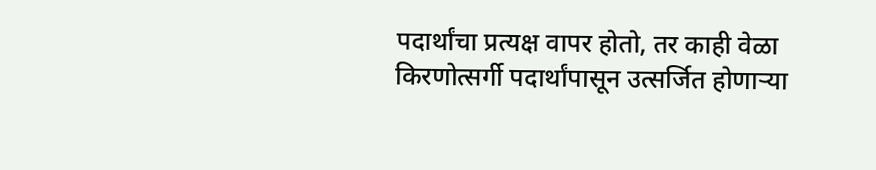पदार्थांचा प्रत्यक्ष वापर होतो, तर काही वेळा किरणोत्सर्गी पदार्थांपासून उत्सर्जित होणाऱ्या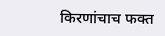किरणांचाच फक्त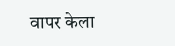वापर केला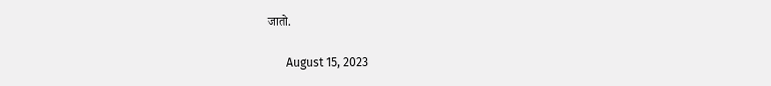जातो.

      August 15, 2023